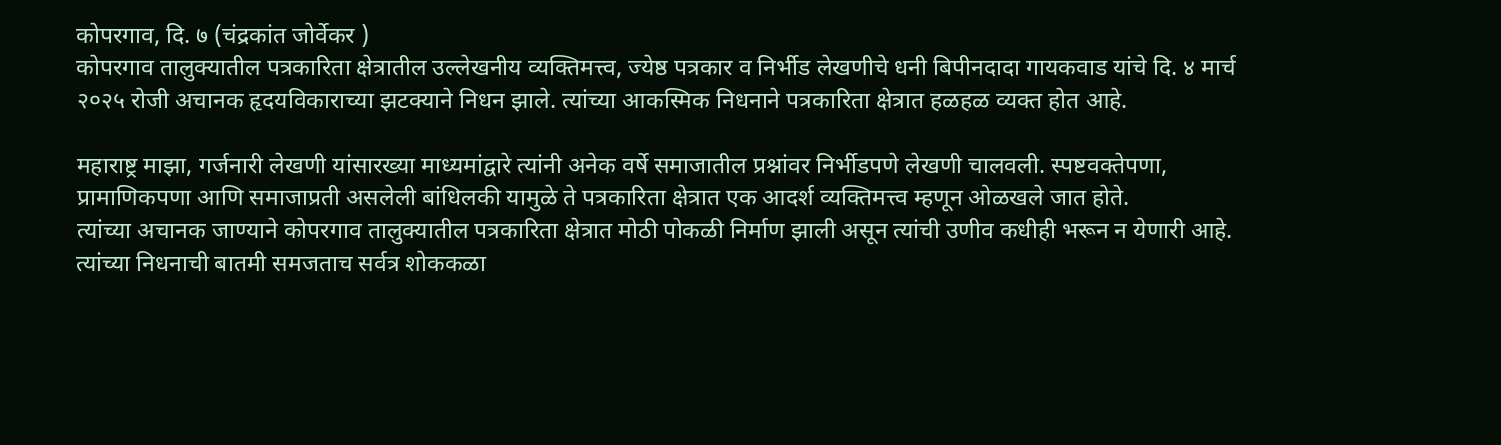कोपरगाव, दि. ७ (चंद्रकांत जोर्वेकर )
कोपरगाव तालुक्यातील पत्रकारिता क्षेत्रातील उल्लेखनीय व्यक्तिमत्त्व, ज्येष्ठ पत्रकार व निर्भीड लेखणीचे धनी बिपीनदादा गायकवाड यांचे दि. ४ मार्च २०२५ रोजी अचानक हृदयविकाराच्या झटक्याने निधन झाले. त्यांच्या आकस्मिक निधनाने पत्रकारिता क्षेत्रात हळहळ व्यक्त होत आहे.

महाराष्ट्र माझा, गर्जनारी लेखणी यांसारख्या माध्यमांद्वारे त्यांनी अनेक वर्षे समाजातील प्रश्नांवर निर्भीडपणे लेखणी चालवली. स्पष्टवक्तेपणा, प्रामाणिकपणा आणि समाजाप्रती असलेली बांधिलकी यामुळे ते पत्रकारिता क्षेत्रात एक आदर्श व्यक्तिमत्त्व म्हणून ओळखले जात होते.
त्यांच्या अचानक जाण्याने कोपरगाव तालुक्यातील पत्रकारिता क्षेत्रात मोठी पोकळी निर्माण झाली असून त्यांची उणीव कधीही भरून न येणारी आहे. त्यांच्या निधनाची बातमी समजताच सर्वत्र शोककळा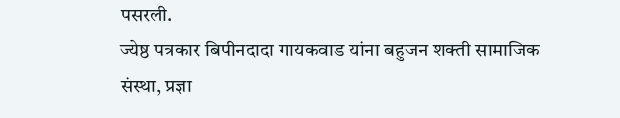पसरली.
ज्येष्ठ पत्रकार बिपीनदादा गायकवाड यांना बहुजन शक्ती सामाजिक संस्था, प्रज्ञा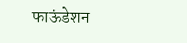फाऊंडेशन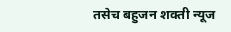तसेच बहुजन शक्ती न्यूज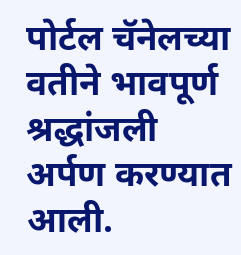पोर्टल चॅनेलच्या वतीने भावपूर्ण श्रद्धांजली अर्पण करण्यात आली.